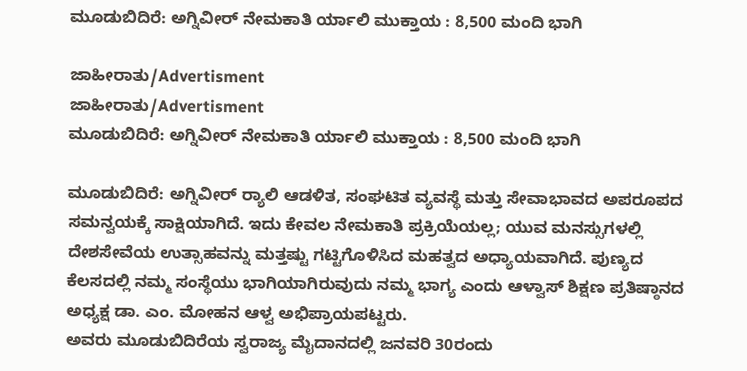ಮೂಡುಬಿದಿರೆ: ಅಗ್ನಿವೀರ್ ನೇಮಕಾತಿ ರ್ಯಾಲಿ ಮುಕ್ತಾಯ : 8,500 ಮಂದಿ ಭಾಗಿ

ಜಾಹೀರಾತು/Advertisment
ಜಾಹೀರಾತು/Advertisment
ಮೂಡುಬಿದಿರೆ: ಅಗ್ನಿವೀರ್ ನೇಮಕಾತಿ ರ್ಯಾಲಿ ಮುಕ್ತಾಯ : 8,500 ಮಂದಿ ಭಾಗಿ

ಮೂಡುಬಿದಿರೆ: ಅಗ್ನಿವೀರ್ ರ‍್ಯಾಲಿ ಆಡಳಿತ, ಸಂಘಟಿತ ವ್ಯವಸ್ಥೆ ಮತ್ತು ಸೇವಾಭಾವದ ಅಪರೂಪದ ಸಮನ್ವಯಕ್ಕೆ ಸಾಕ್ಷಿಯಾಗಿದೆ. ಇದು ಕೇವಲ ನೇಮಕಾತಿ ಪ್ರಕ್ರಿಯೆಯಲ್ಲ; ಯುವ ಮನಸ್ಸುಗಳಲ್ಲಿ ದೇಶಸೇವೆಯ ಉತ್ಸಾಹವನ್ನು ಮತ್ತಷ್ಟು ಗಟ್ಟಿಗೊಳಿಸಿದ ಮಹತ್ವದ ಅಧ್ಯಾಯವಾಗಿದೆ. ಪುಣ್ಯದ ಕೆಲಸದಲ್ಲಿ ನಮ್ಮ ಸಂಸ್ಥೆಯು ಭಾಗಿಯಾಗಿರುವುದು ನಮ್ಮ ಭಾಗ್ಯ ಎಂದು ಆಳ್ವಾಸ್ ಶಿಕ್ಷಣ ಪ್ರತಿಷ್ಠಾನದ ಅಧ್ಯಕ್ಷ ಡಾ. ಎಂ. ಮೋಹನ ಆಳ್ವ ಅಭಿಪ್ರಾಯಪಟ್ಟರು.
ಅವರು ಮೂಡುಬಿದಿರೆಯ ಸ್ವರಾಜ್ಯ ಮೈದಾನದಲ್ಲಿ ಜನವರಿ 30ರಂದು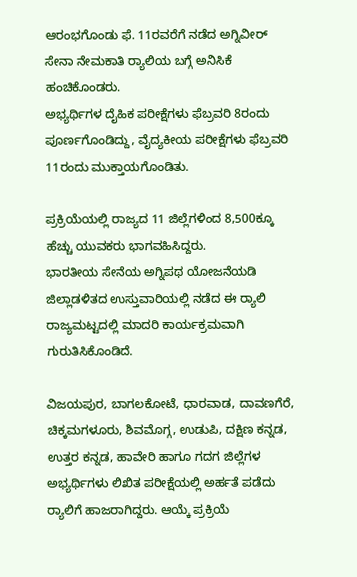ಆರಂಭಗೊಂಡು ಫೆ. 11ರವರೆಗೆ ನಡೆದ ಅಗ್ನಿವೀರ್ ಸೇನಾ ನೇಮಕಾತಿ ರ‍್ಯಾಲಿಯ ಬಗ್ಗೆ ಅನಿಸಿಕೆ ಹಂಚಿಕೊಂಡರು.
ಅಭ್ಯರ್ಥಿಗಳ ದೈಹಿಕ ಪರೀಕ್ಷೆಗಳು ಫೆಬ್ರವರಿ 8ರಂದು ಪೂರ್ಣಗೊಂಡಿದ್ದು, ವೈದ್ಯಕೀಯ ಪರೀಕ್ಷೆಗಳು ಫೆಬ್ರವರಿ 11ರಂದು ಮುಕ್ತಾಯಗೊಂಡಿತು.

ಪ್ರಕ್ರಿಯೆಯಲ್ಲಿ ರಾಜ್ಯದ 11 ಜಿಲ್ಲೆಗಳಿಂದ 8,500ಕ್ಕೂ ಹೆಚ್ಚು ಯುವಕರು ಭಾಗವಹಿಸಿದ್ದರು.
ಭಾರತೀಯ ಸೇನೆಯ ಅಗ್ನಿಪಥ ಯೋಜನೆಯಡಿ ಜಿಲ್ಲಾಡಳಿತದ ಉಸ್ತುವಾರಿಯಲ್ಲಿ ನಡೆದ ಈ ರ‍್ಯಾಲಿ ರಾಜ್ಯಮಟ್ಟದಲ್ಲಿ ಮಾದರಿ ಕಾರ್ಯಕ್ರಮವಾಗಿ ಗುರುತಿಸಿಕೊಂಡಿದೆ.

ವಿಜಯಪುರ, ಬಾಗಲಕೋಟೆ, ಧಾರವಾಡ, ದಾವಣಗೆರೆ, ಚಿಕ್ಕಮಗಳೂರು, ಶಿವಮೊಗ್ಗ, ಉಡುಪಿ, ದಕ್ಷಿಣ ಕನ್ನಡ, ಉತ್ತರ ಕನ್ನಡ, ಹಾವೇರಿ ಹಾಗೂ ಗದಗ ಜಿಲ್ಲೆಗಳ ಅಭ್ಯರ್ಥಿಗಳು ಲಿಖಿತ ಪರೀಕ್ಷೆಯಲ್ಲಿ ಅರ್ಹತೆ ಪಡೆದು ರ‍್ಯಾಲಿಗೆ ಹಾಜರಾಗಿದ್ದರು. ಆಯ್ಕೆ ಪ್ರಕ್ರಿಯೆ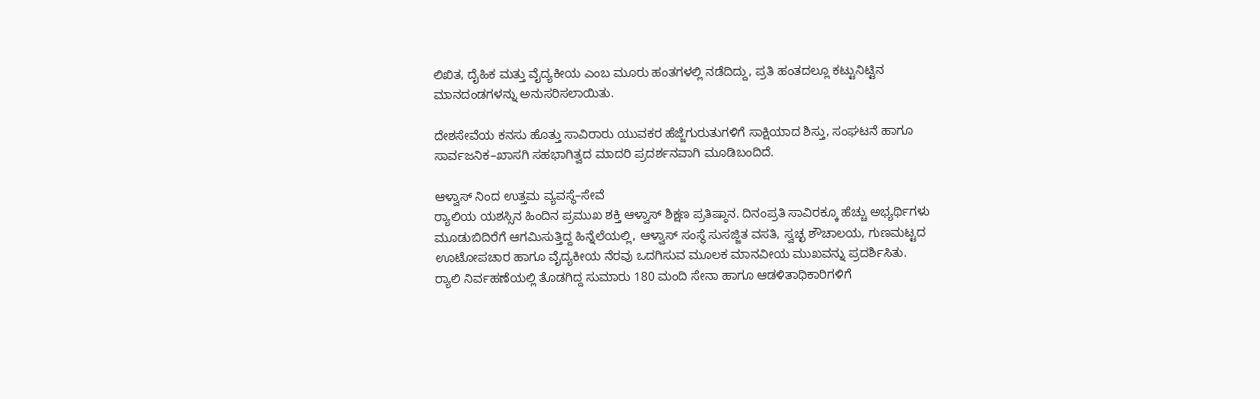ಲಿಖಿತ, ದೈಹಿಕ ಮತ್ತು ವೈದ್ಯಕೀಯ ಎಂಬ ಮೂರು ಹಂತಗಳಲ್ಲಿ ನಡೆದಿದ್ದು, ಪ್ರತಿ ಹಂತದಲ್ಲೂ ಕಟ್ಟುನಿಟ್ಟಿನ ಮಾನದಂಡಗಳನ್ನು ಅನುಸರಿಸಲಾಯಿತು.

ದೇಶಸೇವೆಯ ಕನಸು ಹೊತ್ತು ಸಾವಿರಾರು ಯುವಕರ ಹೆಜ್ಜೆಗುರುತುಗಳಿಗೆ ಸಾಕ್ಷಿಯಾದ ಶಿಸ್ತು, ಸಂಘಟನೆ ಹಾಗೂ ಸಾರ್ವಜನಿಕ–ಖಾಸಗಿ ಸಹಭಾಗಿತ್ವದ ಮಾದರಿ ಪ್ರದರ್ಶನವಾಗಿ ಮೂಡಿಬಂದಿದೆ.

ಆಳ್ವಾಸ್ ನಿಂದ ಉತ್ತಮ ವ್ಯವಸ್ಥೆ–ಸೇವೆ
ರ‍್ಯಾಲಿಯ ಯಶಸ್ಸಿನ ಹಿಂದಿನ ಪ್ರಮುಖ ಶಕ್ತಿ ಆಳ್ವಾಸ್ ಶಿಕ್ಷಣ ಪ್ರತಿಷ್ಠಾನ. ದಿನಂಪ್ರತಿ ಸಾವಿರಕ್ಕೂ ಹೆಚ್ಚು ಅಭ್ಯರ್ಥಿಗಳು ಮೂಡುಬಿದಿರೆಗೆ ಆಗಮಿಸುತ್ತಿದ್ದ ಹಿನ್ನೆಲೆಯಲ್ಲಿ, ಆಳ್ವಾಸ್ ಸಂಸ್ಥೆ ಸುಸಜ್ಜಿತ ವಸತಿ, ಸ್ವಚ್ಛ ಶೌಚಾಲಯ, ಗುಣಮಟ್ಟದ ಊಟೋಪಚಾರ ಹಾಗೂ ವೈದ್ಯಕೀಯ ನೆರವು ಒದಗಿಸುವ ಮೂಲಕ ಮಾನವೀಯ ಮುಖವನ್ನು ಪ್ರದರ್ಶಿಸಿತು.
ರ‍್ಯಾಲಿ ನಿರ್ವಹಣೆಯಲ್ಲಿ ತೊಡಗಿದ್ದ ಸುಮಾರು 180 ಮಂದಿ ಸೇನಾ ಹಾಗೂ ಆಡಳಿತಾಧಿಕಾರಿಗಳಿಗೆ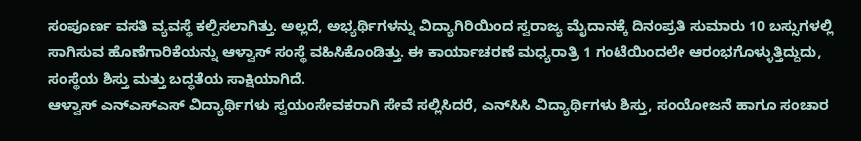ಸಂಪೂರ್ಣ ವಸತಿ ವ್ಯವಸ್ಥೆ ಕಲ್ಪಿಸಲಾಗಿತ್ತು. ಅಲ್ಲದೆ, ಅಭ್ಯರ್ಥಿಗಳನ್ನು ವಿದ್ಯಾಗಿರಿಯಿಂದ ಸ್ವರಾಜ್ಯ ಮೈದಾನಕ್ಕೆ ದಿನಂಪ್ರತಿ ಸುಮಾರು 10 ಬಸ್ಸುಗಳಲ್ಲಿ ಸಾಗಿಸುವ ಹೊಣೆಗಾರಿಕೆಯನ್ನು ಆಳ್ವಾಸ್ ಸಂಸ್ಥೆ ವಹಿಸಿಕೊಂಡಿತ್ತು. ಈ ಕಾರ್ಯಾಚರಣೆ ಮಧ್ಯರಾತ್ರಿ 1 ಗಂಟೆಯಿಂದಲೇ ಆರಂಭಗೊಳ್ಳುತ್ತಿದ್ದುದು, ಸಂಸ್ಥೆಯ ಶಿಸ್ತು ಮತ್ತು ಬದ್ಧತೆಯ ಸಾಕ್ಷಿಯಾಗಿದೆ.
ಆಳ್ವಾಸ್ ಎನ್‌ಎಸ್‌ಎಸ್ ವಿದ್ಯಾರ್ಥಿಗಳು ಸ್ವಯಂಸೇವಕರಾಗಿ ಸೇವೆ ಸಲ್ಲಿಸಿದರೆ, ಎನ್‌ಸಿಸಿ ವಿದ್ಯಾರ್ಥಿಗಳು ಶಿಸ್ತು, ಸಂಯೋಜನೆ ಹಾಗೂ ಸಂಚಾರ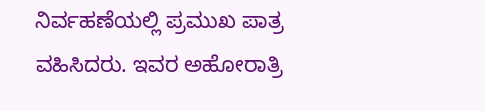ನಿರ್ವಹಣೆಯಲ್ಲಿ ಪ್ರಮುಖ ಪಾತ್ರ ವಹಿಸಿದರು. ಇವರ ಅಹೋರಾತ್ರಿ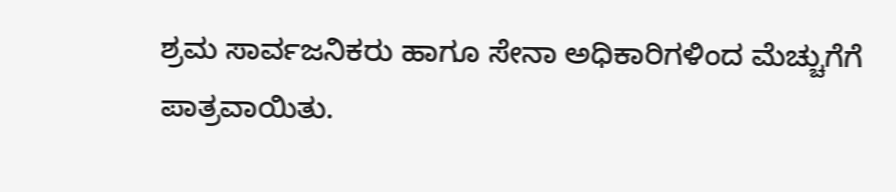ಶ್ರಮ ಸಾರ್ವಜನಿಕರು ಹಾಗೂ ಸೇನಾ ಅಧಿಕಾರಿಗಳಿಂದ ಮೆಚ್ಚುಗೆಗೆ ಪಾತ್ರವಾಯಿತು.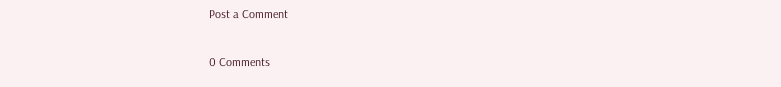Post a Comment

0 Comments